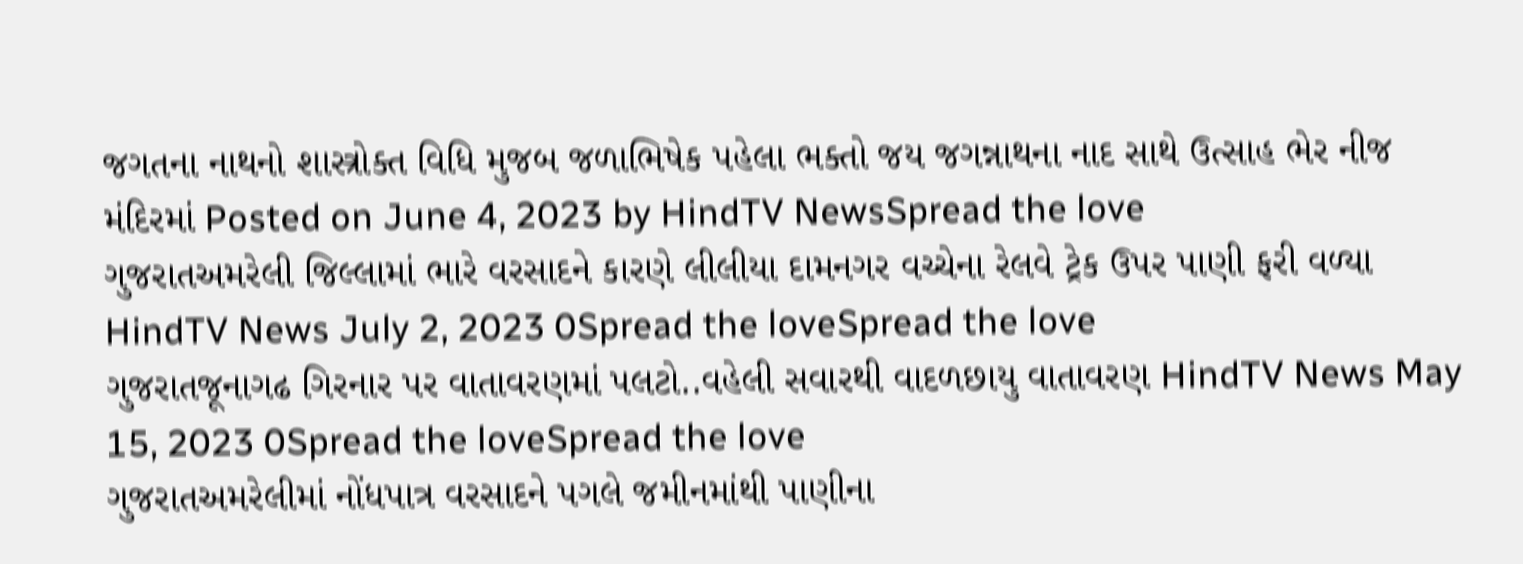જગતના નાથનો શાસ્ત્રોક્ત વિધિ મુજબ જળાભિષેક પહેલા ભક્તો જય જગન્નાથના નાદ સાથે ઉત્સાહ ભેર નીજ મંદિરમાં Posted on June 4, 2023 by HindTV NewsSpread the love
ગુજરાતઅમરેલી જિલ્લામાં ભારે વરસાદને કારણે લીલીયા દામનગર વચ્ચેના રેલવે ટ્રેક ઉપર પાણી ફરી વળ્યા HindTV News July 2, 2023 0Spread the loveSpread the love
ગુજરાતજૂનાગઢ ગિરનાર પર વાતાવરણમાં પલટો..વહેલી સવારથી વાદળછાયુ વાતાવરણ HindTV News May 15, 2023 0Spread the loveSpread the love
ગુજરાતઅમરેલીમાં નોંધપાત્ર વરસાદને પગલે જમીનમાંથી પાણીના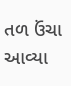તળ ઉંચા આવ્યા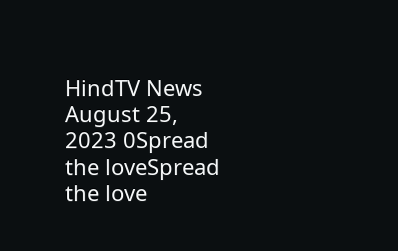HindTV News August 25, 2023 0Spread the loveSpread the love